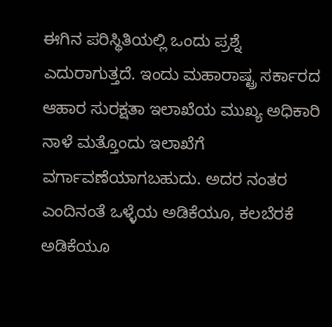ಈಗಿನ ಪರಿಸ್ಥಿತಿಯಲ್ಲಿ ಒಂದು ಪ್ರಶ್ನೆ ಎದುರಾಗುತ್ತದೆ. ಇಂದು ಮಹಾರಾಷ್ಟ್ರ ಸರ್ಕಾರದ ಆಹಾರ ಸುರಕ್ಷತಾ ಇಲಾಖೆಯ ಮುಖ್ಯ ಅಧಿಕಾರಿ ನಾಳೆ ಮತ್ತೊಂದು ಇಲಾಖೆಗೆ ವರ್ಗಾವಣೆಯಾಗಬಹುದು. ಅದರ ನಂತರ ಎಂದಿನಂತೆ ಒಳ್ಳೆಯ ಅಡಿಕೆಯೂ, ಕಲಬೆರಕೆ ಅಡಿಕೆಯೂ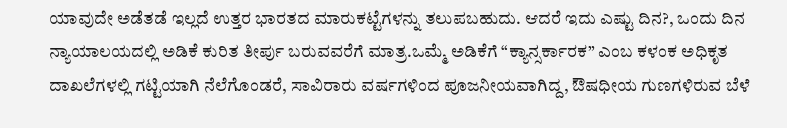ಯಾವುದೇ ಅಡೆತಡೆ ಇಲ್ಲದೆ ಉತ್ತರ ಭಾರತದ ಮಾರುಕಟ್ಟೆಗಳನ್ನು ತಲುಪಬಹುದು. ಆದರೆ ಇದು ಎಷ್ಟು ದಿನ?, ಒಂದು ದಿನ ನ್ಯಾಯಾಲಯದಲ್ಲಿ ಅಡಿಕೆ ಕುರಿತ ತೀರ್ಪು ಬರುವವರೆಗೆ ಮಾತ್ರ.ಒಮ್ಮೆ ಅಡಿಕೆಗೆ “ಕ್ಯಾನ್ಸರ್ಕಾರಕ” ಎಂಬ ಕಳಂಕ ಅಧಿಕೃತ ದಾಖಲೆಗಳಲ್ಲಿ ಗಟ್ಟಿಯಾಗಿ ನೆಲೆಗೊಂಡರೆ, ಸಾವಿರಾರು ವರ್ಷಗಳಿಂದ ಪೂಜನೀಯವಾಗಿದ್ದ, ಔಷಧೀಯ ಗುಣಗಳಿರುವ ಬೆಳೆ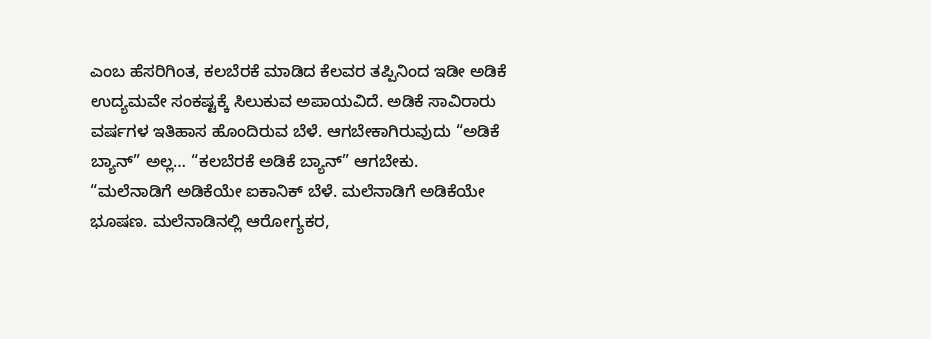ಎಂಬ ಹೆಸರಿಗಿಂತ, ಕಲಬೆರಕೆ ಮಾಡಿದ ಕೆಲವರ ತಪ್ಪಿನಿಂದ ಇಡೀ ಅಡಿಕೆ ಉದ್ಯಮವೇ ಸಂಕಷ್ಟಕ್ಕೆ ಸಿಲುಕುವ ಅಪಾಯವಿದೆ. ಅಡಿಕೆ ಸಾವಿರಾರು ವರ್ಷಗಳ ಇತಿಹಾಸ ಹೊಂದಿರುವ ಬೆಳೆ. ಆಗಬೇಕಾಗಿರುವುದು “ಅಡಿಕೆ ಬ್ಯಾನ್” ಅಲ್ಲ… “ಕಲಬೆರಕೆ ಅಡಿಕೆ ಬ್ಯಾನ್” ಆಗಬೇಕು.
“ಮಲೆನಾಡಿಗೆ ಅಡಿಕೆಯೇ ಐಕಾನಿಕ್ ಬೆಳೆ. ಮಲೆನಾಡಿಗೆ ಅಡಿಕೆಯೇ ಭೂಷಣ. ಮಲೆನಾಡಿನಲ್ಲಿ ಆರೋಗ್ಯಕರ,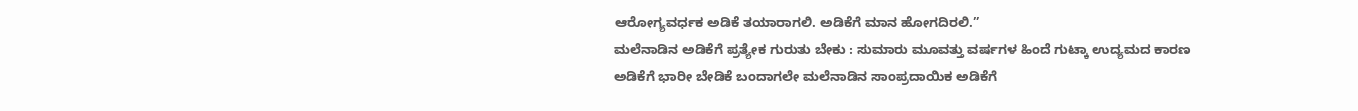ಆರೋಗ್ಯವರ್ಧಕ ಅಡಿಕೆ ತಯಾರಾಗಲಿ. ಅಡಿಕೆಗೆ ಮಾನ ಹೋಗದಿರಲಿ.”
ಮಲೆನಾಡಿನ ಅಡಿಕೆಗೆ ಪ್ರತ್ಯೇಕ ಗುರುತು ಬೇಕು : ಸುಮಾರು ಮೂವತ್ತು ವರ್ಷಗಳ ಹಿಂದೆ ಗುಟ್ಕಾ ಉದ್ಯಮದ ಕಾರಣ ಅಡಿಕೆಗೆ ಭಾರೀ ಬೇಡಿಕೆ ಬಂದಾಗಲೇ ಮಲೆನಾಡಿನ ಸಾಂಪ್ರದಾಯಿಕ ಅಡಿಕೆಗೆ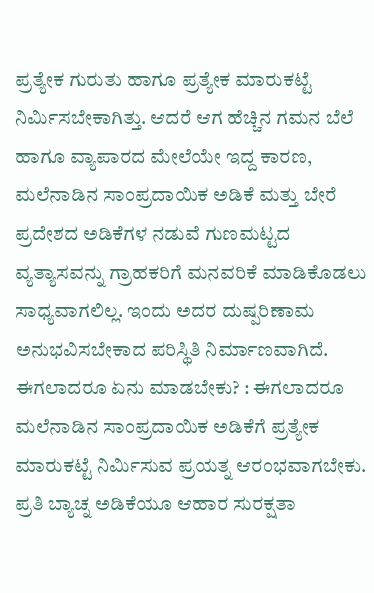ಪ್ರತ್ಯೇಕ ಗುರುತು ಹಾಗೂ ಪ್ರತ್ಯೇಕ ಮಾರುಕಟ್ಟೆ ನಿರ್ಮಿಸಬೇಕಾಗಿತ್ತು. ಆದರೆ ಆಗ ಹೆಚ್ಚಿನ ಗಮನ ಬೆಲೆ ಹಾಗೂ ವ್ಯಾಪಾರದ ಮೇಲೆಯೇ ಇದ್ದ ಕಾರಣ, ಮಲೆನಾಡಿನ ಸಾಂಪ್ರದಾಯಿಕ ಅಡಿಕೆ ಮತ್ತು ಬೇರೆ ಪ್ರದೇಶದ ಅಡಿಕೆಗಳ ನಡುವೆ ಗುಣಮಟ್ಟದ ವ್ಯತ್ಯಾಸವನ್ನು ಗ್ರಾಹಕರಿಗೆ ಮನವರಿಕೆ ಮಾಡಿಕೊಡಲು ಸಾಧ್ಯವಾಗಲಿಲ್ಲ. ಇಂದು ಅದರ ದುಷ್ಪರಿಣಾಮ ಅನುಭವಿಸಬೇಕಾದ ಪರಿಸ್ಥಿತಿ ನಿರ್ಮಾಣವಾಗಿದೆ.
ಈಗಲಾದರೂ ಏನು ಮಾಡಬೇಕು? : ಈಗಲಾದರೂ ಮಲೆನಾಡಿನ ಸಾಂಪ್ರದಾಯಿಕ ಅಡಿಕೆಗೆ ಪ್ರತ್ಯೇಕ ಮಾರುಕಟ್ಟೆ ನಿರ್ಮಿಸುವ ಪ್ರಯತ್ನ ಆರಂಭವಾಗಬೇಕು. ಪ್ರತಿ ಬ್ಯಾಚ್ನ ಅಡಿಕೆಯೂ ಆಹಾರ ಸುರಕ್ಷತಾ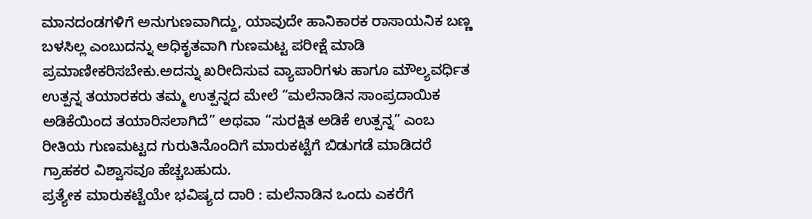ಮಾನದಂಡಗಳಿಗೆ ಅನುಗುಣವಾಗಿದ್ದು, ಯಾವುದೇ ಹಾನಿಕಾರಕ ರಾಸಾಯನಿಕ ಬಣ್ಣ ಬಳಸಿಲ್ಲ ಎಂಬುದನ್ನು ಅಧಿಕೃತವಾಗಿ ಗುಣಮಟ್ಟ ಪರೀಕ್ಷೆ ಮಾಡಿ ಪ್ರಮಾಣೀಕರಿಸಬೇಕು.ಅದನ್ನು ಖರೀದಿಸುವ ವ್ಯಾಪಾರಿಗಳು ಹಾಗೂ ಮೌಲ್ಯವರ್ಧಿತ ಉತ್ಪನ್ನ ತಯಾರಕರು ತಮ್ಮ ಉತ್ಪನ್ನದ ಮೇಲೆ “ಮಲೆನಾಡಿನ ಸಾಂಪ್ರದಾಯಿಕ ಅಡಿಕೆಯಿಂದ ತಯಾರಿಸಲಾಗಿದೆ” ಅಥವಾ “ಸುರಕ್ಷಿತ ಅಡಿಕೆ ಉತ್ಪನ್ನ” ಎಂಬ ರೀತಿಯ ಗುಣಮಟ್ಟದ ಗುರುತಿನೊಂದಿಗೆ ಮಾರುಕಟ್ಟೆಗೆ ಬಿಡುಗಡೆ ಮಾಡಿದರೆ ಗ್ರಾಹಕರ ವಿಶ್ವಾಸವೂ ಹೆಚ್ಚಬಹುದು.
ಪ್ರತ್ಯೇಕ ಮಾರುಕಟ್ಟೆಯೇ ಭವಿಷ್ಯದ ದಾರಿ : ಮಲೆನಾಡಿನ ಒಂದು ಎಕರೆಗೆ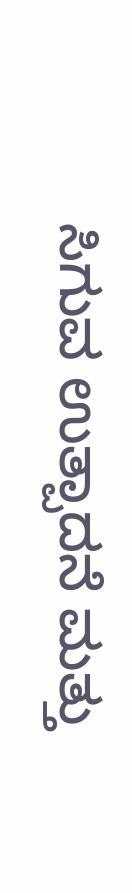ಸಿಗುವ ಉತ್ಪಾದನೆ ಮತ್ತು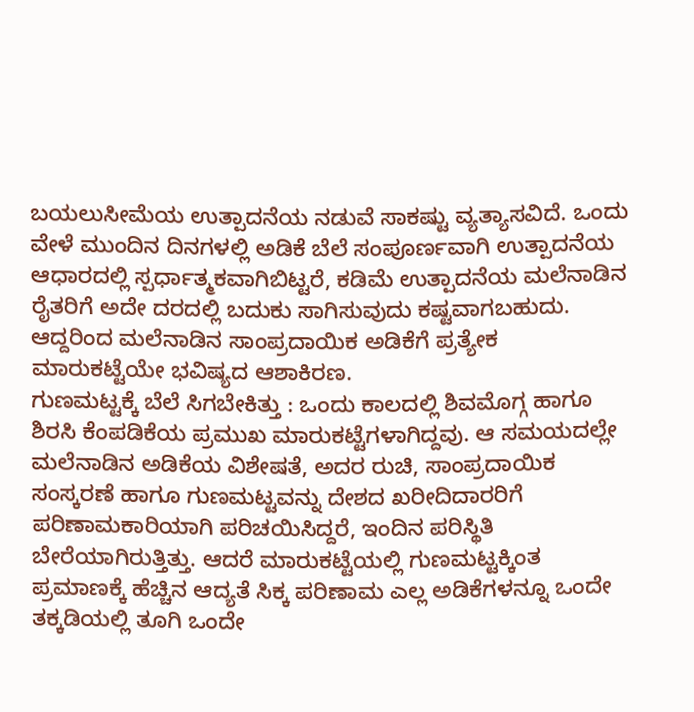ಬಯಲುಸೀಮೆಯ ಉತ್ಪಾದನೆಯ ನಡುವೆ ಸಾಕಷ್ಟು ವ್ಯತ್ಯಾಸವಿದೆ. ಒಂದು ವೇಳೆ ಮುಂದಿನ ದಿನಗಳಲ್ಲಿ ಅಡಿಕೆ ಬೆಲೆ ಸಂಪೂರ್ಣವಾಗಿ ಉತ್ಪಾದನೆಯ ಆಧಾರದಲ್ಲಿ ಸ್ಪರ್ಧಾತ್ಮಕವಾಗಿಬಿಟ್ಟರೆ, ಕಡಿಮೆ ಉತ್ಪಾದನೆಯ ಮಲೆನಾಡಿನ ರೈತರಿಗೆ ಅದೇ ದರದಲ್ಲಿ ಬದುಕು ಸಾಗಿಸುವುದು ಕಷ್ಟವಾಗಬಹುದು. ಆದ್ದರಿಂದ ಮಲೆನಾಡಿನ ಸಾಂಪ್ರದಾಯಿಕ ಅಡಿಕೆಗೆ ಪ್ರತ್ಯೇಕ ಮಾರುಕಟ್ಟೆಯೇ ಭವಿಷ್ಯದ ಆಶಾಕಿರಣ.
ಗುಣಮಟ್ಟಕ್ಕೆ ಬೆಲೆ ಸಿಗಬೇಕಿತ್ತು : ಒಂದು ಕಾಲದಲ್ಲಿ ಶಿವಮೊಗ್ಗ ಹಾಗೂ ಶಿರಸಿ ಕೆಂಪಡಿಕೆಯ ಪ್ರಮುಖ ಮಾರುಕಟ್ಟೆಗಳಾಗಿದ್ದವು. ಆ ಸಮಯದಲ್ಲೇ ಮಲೆನಾಡಿನ ಅಡಿಕೆಯ ವಿಶೇಷತೆ, ಅದರ ರುಚಿ, ಸಾಂಪ್ರದಾಯಿಕ ಸಂಸ್ಕರಣೆ ಹಾಗೂ ಗುಣಮಟ್ಟವನ್ನು ದೇಶದ ಖರೀದಿದಾರರಿಗೆ ಪರಿಣಾಮಕಾರಿಯಾಗಿ ಪರಿಚಯಿಸಿದ್ದರೆ, ಇಂದಿನ ಪರಿಸ್ಥಿತಿ ಬೇರೆಯಾಗಿರುತ್ತಿತ್ತು. ಆದರೆ ಮಾರುಕಟ್ಟೆಯಲ್ಲಿ ಗುಣಮಟ್ಟಕ್ಕಿಂತ ಪ್ರಮಾಣಕ್ಕೆ ಹೆಚ್ಚಿನ ಆದ್ಯತೆ ಸಿಕ್ಕ ಪರಿಣಾಮ ಎಲ್ಲ ಅಡಿಕೆಗಳನ್ನೂ ಒಂದೇ ತಕ್ಕಡಿಯಲ್ಲಿ ತೂಗಿ ಒಂದೇ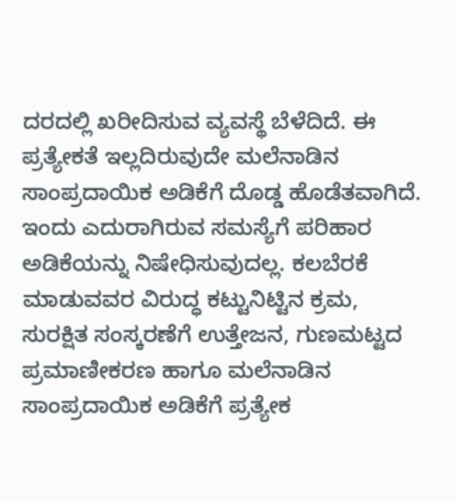ದರದಲ್ಲಿ ಖರೀದಿಸುವ ವ್ಯವಸ್ಥೆ ಬೆಳೆದಿದೆ. ಈ ಪ್ರತ್ಯೇಕತೆ ಇಲ್ಲದಿರುವುದೇ ಮಲೆನಾಡಿನ ಸಾಂಪ್ರದಾಯಿಕ ಅಡಿಕೆಗೆ ದೊಡ್ಡ ಹೊಡೆತವಾಗಿದೆ. ಇಂದು ಎದುರಾಗಿರುವ ಸಮಸ್ಯೆಗೆ ಪರಿಹಾರ ಅಡಿಕೆಯನ್ನು ನಿಷೇಧಿಸುವುದಲ್ಲ. ಕಲಬೆರಕೆ ಮಾಡುವವರ ವಿರುದ್ಧ ಕಟ್ಟುನಿಟ್ಟಿನ ಕ್ರಮ, ಸುರಕ್ಷಿತ ಸಂಸ್ಕರಣೆಗೆ ಉತ್ತೇಜನ, ಗುಣಮಟ್ಟದ ಪ್ರಮಾಣೀಕರಣ ಹಾಗೂ ಮಲೆನಾಡಿನ ಸಾಂಪ್ರದಾಯಿಕ ಅಡಿಕೆಗೆ ಪ್ರತ್ಯೇಕ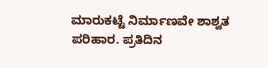ಮಾರುಕಟ್ಟೆ ನಿರ್ಮಾಣವೇ ಶಾಶ್ವತ ಪರಿಹಾರ. ಪ್ರತಿದಿನ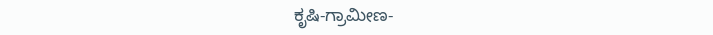ಕೃಷಿ-ಗ್ರಾಮೀಣ-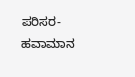ಪರಿಸರ-ಹವಾಮಾನ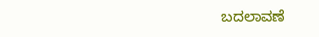ಬದಲಾವಣೆ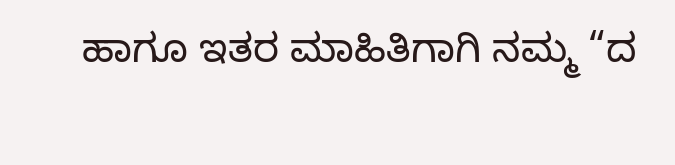ಹಾಗೂ ಇತರ ಮಾಹಿತಿಗಾಗಿ ನಮ್ಮ “ದ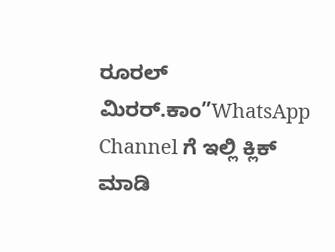ರೂರಲ್ ಮಿರರ್.ಕಾಂ”WhatsApp Channel ಗೆ ಇಲ್ಲಿ ಕ್ಲಿಕ್ ಮಾಡಿ